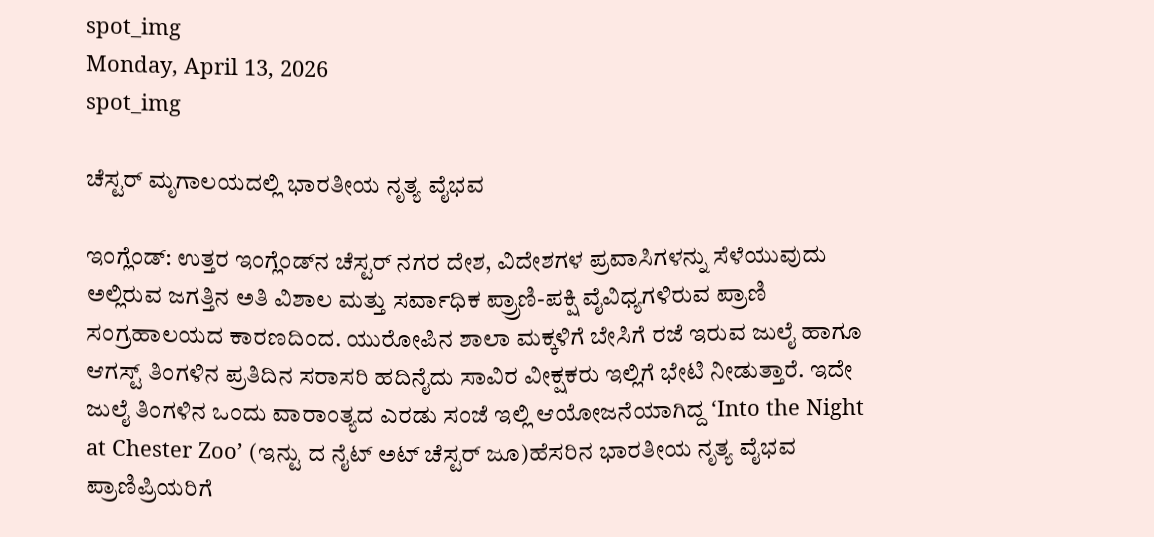spot_img
Monday, April 13, 2026
spot_img

ಚೆಸ್ಟರ್ ಮೃಗಾಲಯದಲ್ಲಿ ಭಾರತೀಯ ನೃತ್ಯ ವೈಭವ

ಇಂಗ್ಲೆಂಡ್: ಉತ್ತರ ಇಂಗ್ಲೆಂಡ್‌ನ ಚೆಸ್ಟರ್ ನಗರ ದೇಶ, ವಿದೇಶಗಳ ಪ್ರವಾಸಿಗಳನ್ನು ಸೆಳೆಯುವುದು ಅಲ್ಲಿರುವ ಜಗತ್ತಿನ ಅತಿ ವಿಶಾಲ ಮತ್ತು ಸರ್ವಾಧಿಕ ಪ್ರ್ರಾಣಿ-ಪಕ್ಷಿ ವೈವಿಧ್ಯಗಳಿರುವ ಪ್ರಾಣಿ ಸಂಗ್ರಹಾಲಯದ ಕಾರಣದಿಂದ. ಯುರೋಪಿನ ಶಾಲಾ ಮಕ್ಕಳಿಗೆ ಬೇಸಿಗೆ ರಜೆ ಇರುವ ಜುಲೈ ಹಾಗೂ ಆಗಸ್ಟ್ ತಿಂಗಳಿನ ಪ್ರತಿದಿನ ಸರಾಸರಿ ಹದಿನೈದು ಸಾವಿರ ವೀಕ್ಷಕರು ಇಲ್ಲಿಗೆ ಭೇಟಿ ನೀಡುತ್ತಾರೆ. ಇದೇ ಜುಲೈ ತಿಂಗಳಿನ ಒಂದು ವಾರಾಂತ್ಯದ ಎರಡು ಸಂಜೆ ಇಲ್ಲಿ ಆಯೋಜನೆಯಾಗಿದ್ದ ‘Into the Night at Chester Zoo’ (ಇನ್ಟು ದ ನೈಟ್ ಅಟ್ ಚೆಸ್ಟರ್ ಜೂ)ಹೆಸರಿನ ಭಾರತೀಯ ನೃತ್ಯ ವೈಭವ ಪ್ರಾಣಿಪ್ರಿಯರಿಗೆ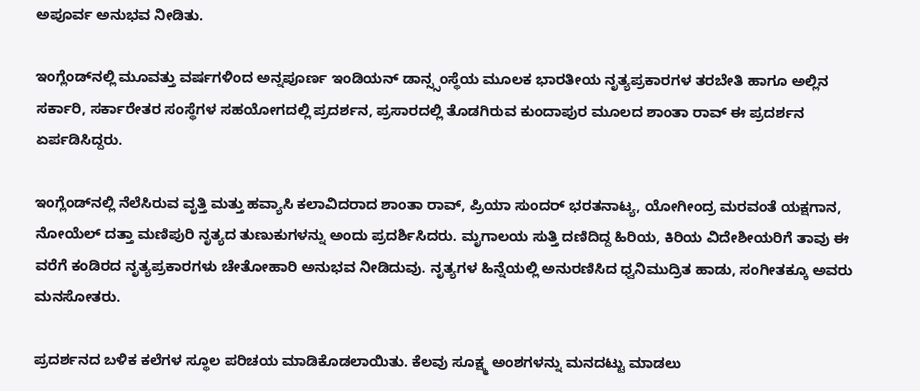ಅಪೂರ್ವ ಅನುಭವ ನೀಡಿತು.

ಇಂಗ್ಲೆಂಡ್‌ನಲ್ಲಿ ಮೂವತ್ತು ವರ್ಷಗಳಿಂದ ಅನ್ನಪೂರ್ಣ ಇಂಡಿಯನ್ ಡಾನ್ಸ್ಸಂಸ್ಥೆಯ ಮೂಲಕ ಭಾರತೀಯ ನೃತ್ಯಪ್ರಕಾರಗಳ ತರಬೇತಿ ಹಾಗೂ ಅಲ್ಲಿನ ಸರ್ಕಾರಿ, ಸರ್ಕಾರೇತರ ಸಂಸ್ಥೆಗಳ ಸಹಯೋಗದಲ್ಲಿ ಪ್ರದರ್ಶನ, ಪ್ರಸಾರದಲ್ಲಿ ತೊಡಗಿರುವ ಕುಂದಾಪುರ ಮೂಲದ ಶಾಂತಾ ರಾವ್ ಈ ಪ್ರದರ್ಶನ ಏರ್ಪಡಿಸಿದ್ದರು.

ಇಂಗ್ಲೆಂಡ್‌ನಲ್ಲಿ ನೆಲೆಸಿರುವ ವೃತ್ತಿ ಮತ್ತು ಹವ್ಯಾಸಿ ಕಲಾವಿದರಾದ ಶಾಂತಾ ರಾವ್, ಪ್ರಿಯಾ ಸುಂದರ್ ಭರತನಾಟ್ಯ, ಯೋಗೀಂದ್ರ ಮರವಂತೆ ಯಕ್ಷಗಾನ, ನೋಯೆಲ್ ದತ್ತಾ ಮಣಿಪುರಿ ನೃತ್ಯದ ತುಣುಕುಗಳನ್ನು ಅಂದು ಪ್ರದರ್ಶಿಸಿದರು. ಮೃಗಾಲಯ ಸುತ್ತಿ ದಣಿದಿದ್ದ ಹಿರಿಯ, ಕಿರಿಯ ವಿದೇಶೀಯರಿಗೆ ತಾವು ಈ ವರೆಗೆ ಕಂಡಿರದ ನೃತ್ಯಪ್ರಕಾರಗಳು ಚೇತೋಹಾರಿ ಅನುಭವ ನೀಡಿದುವು. ನೃತ್ಯಗಳ ಹಿನ್ನೆಯಲ್ಲಿ ಅನುರಣಿಸಿದ ಧ್ವನಿಮುದ್ರಿತ ಹಾಡು, ಸಂಗೀತಕ್ಕೂ ಅವರು ಮನಸೋತರು.

ಪ್ರದರ್ಶನದ ಬಳಿಕ ಕಲೆಗಳ ಸ್ಥೂಲ ಪರಿಚಯ ಮಾಡಿಕೊಡಲಾಯಿತು. ಕೆಲವು ಸೂಕ್ಷ್ಮ ಅಂಶಗಳನ್ನು ಮನದಟ್ಟು ಮಾಡಲು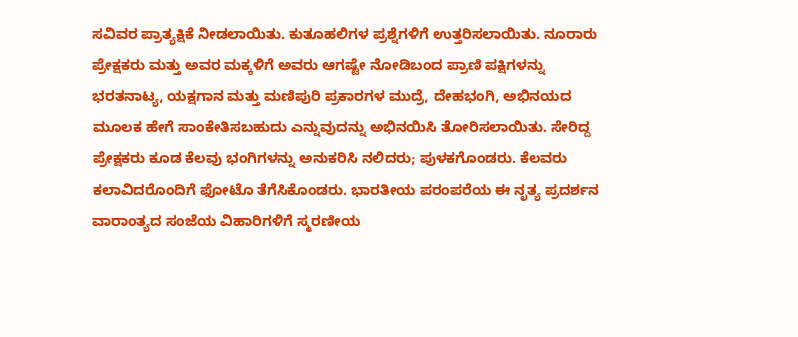ಸವಿವರ ಪ್ರಾತ್ಯಕ್ಷಿಕೆ ನೀಡಲಾಯಿತು. ಕುತೂಹಲಿಗಳ ಪ್ರಶ್ನೆಗಳಿಗೆ ಉತ್ತರಿಸಲಾಯಿತು. ನೂರಾರು ಪ್ರೇಕ್ಷಕರು ಮತ್ತು ಅವರ ಮಕ್ಕಳಿಗೆ ಅವರು ಆಗಷ್ಟೇ ನೋಡಿಬಂದ ಪ್ರಾಣಿ ಪಕ್ಷಿಗಳನ್ನು ಭರತನಾಟ್ಯ, ಯಕ್ಷಗಾನ ಮತ್ತು ಮಣಿಪುರಿ ಪ್ರಕಾರಗಳ ಮುದ್ರೆ, ದೇಹಭಂಗಿ, ಅಭಿನಯದ ಮೂಲಕ ಹೇಗೆ ಸಾಂಕೇತಿಸಬಹುದು ಎನ್ನುವುದನ್ನು ಅಭಿನಯಿಸಿ ತೋರಿಸಲಾಯಿತು. ಸೇರಿದ್ದ ಪ್ರೇಕ್ಷಕರು ಕೂಡ ಕೆಲವು ಭಂಗಿಗಳನ್ನು ಅನುಕರಿಸಿ ನಲಿದರು; ಪುಳಕಗೊಂಡರು. ಕೆಲವರು ಕಲಾವಿದರೊಂದಿಗೆ ಫೋಟೊ ತೆಗೆಸಿಕೊಂಡರು. ಭಾರತೀಯ ಪರಂಪರೆಯ ಈ ನೃತ್ಯ ಪ್ರದರ್ಶನ ವಾರಾಂತ್ಯದ ಸಂಜೆಯ ವಿಹಾರಿಗಳಿಗೆ ಸ್ಮರಣೀಯ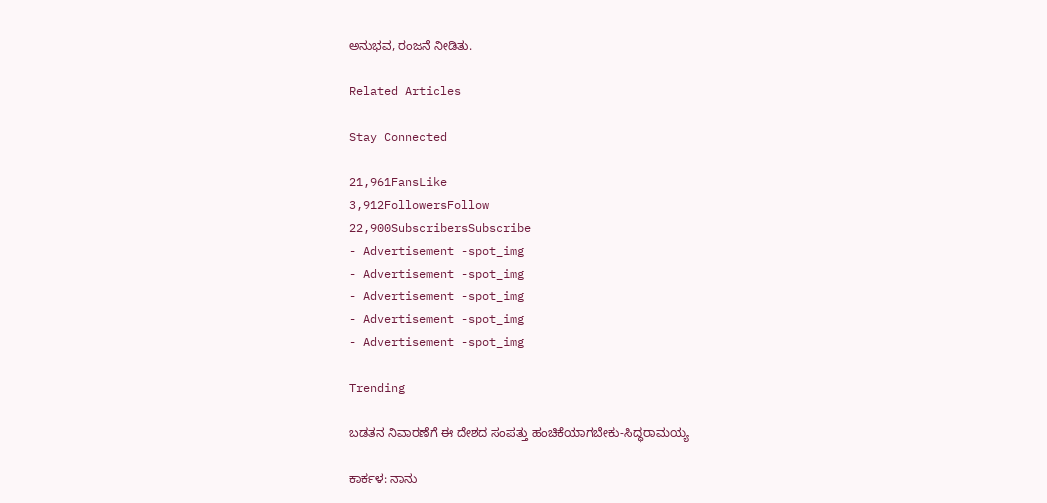ಅನುಭವ, ರಂಜನೆ ನೀಡಿತು.

Related Articles

Stay Connected

21,961FansLike
3,912FollowersFollow
22,900SubscribersSubscribe
- Advertisement -spot_img
- Advertisement -spot_img
- Advertisement -spot_img
- Advertisement -spot_img
- Advertisement -spot_img

Trending

ಬಡತನ ನಿವಾರಣೆಗೆ ಈ ದೇಶದ ಸಂಪತ್ತು ಹಂಚಿಕೆಯಾಗಬೇಕು-ಸಿದ್ಧರಾಮಯ್ಯ

ಕಾರ್ಕಳ: ನಾನು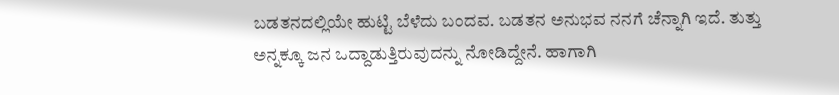ಬಡತನದಲ್ಲಿಯೇ ಹುಟ್ಟಿ ಬೆಳೆದು ಬಂದವ. ಬಡತನ ಅನುಭವ ನನಗೆ ಚೆನ್ನಾಗಿ ಇದೆ. ತುತ್ತು ಅನ್ನಕ್ಕೂ ಜನ ಒದ್ದಾಡುತ್ತಿರುವುದನ್ನು ನೋಡಿದ್ದೇನೆ. ಹಾಗಾಗಿ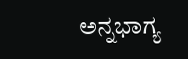ಅನ್ನಭಾಗ್ಯ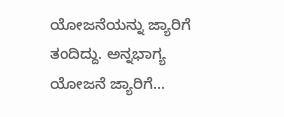ಯೋಜನೆಯನ್ನು ಜ್ಯಾರಿಗೆ ತಂದಿದ್ದು. ಅನ್ನಭಾಗ್ಯ ಯೋಜನೆ ಜ್ಯಾರಿಗೆ...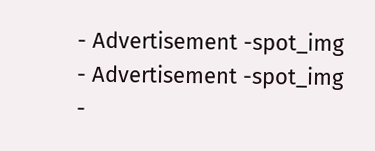- Advertisement -spot_img
- Advertisement -spot_img
-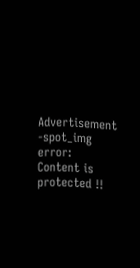Advertisement -spot_img
error: Content is protected !!